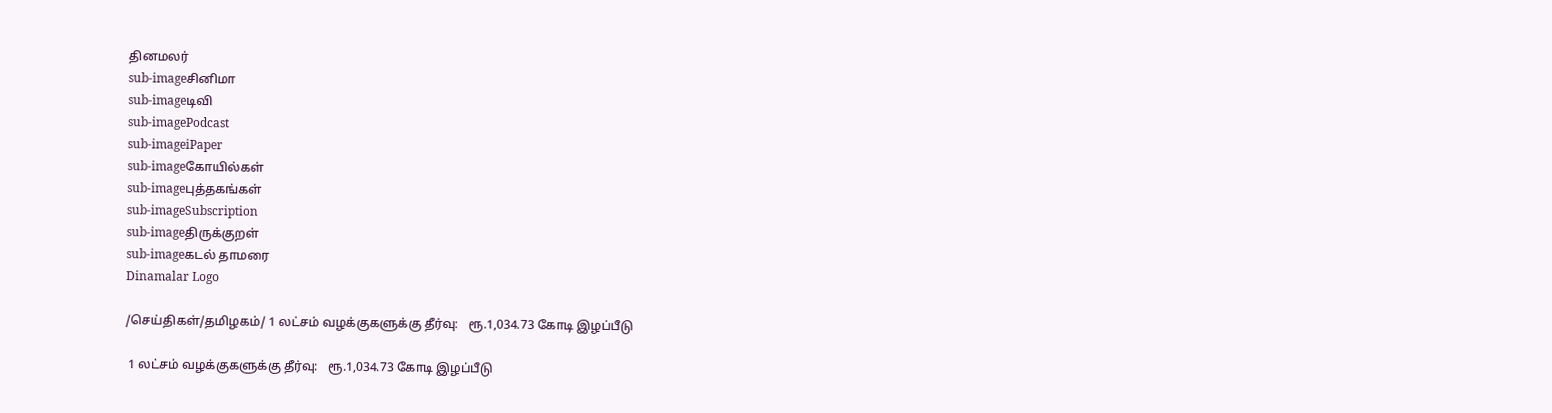தினமலர்
sub-imageசினிமா
sub-imageடிவி
sub-imagePodcast
sub-imageiPaper
sub-imageகோயில்கள்
sub-imageபுத்தகங்கள்
sub-imageSubscription
sub-imageதிருக்குறள்
sub-imageகடல் தாமரை
Dinamalar Logo

/செய்திகள்/தமிழகம்/ 1 லட்சம் வழக்குகளுக்கு தீர்வு:   ரூ.1,034.73 கோடி இழப்பீடு

 1 லட்சம் வழக்குகளுக்கு தீர்வு:   ரூ.1,034.73 கோடி இழப்பீடு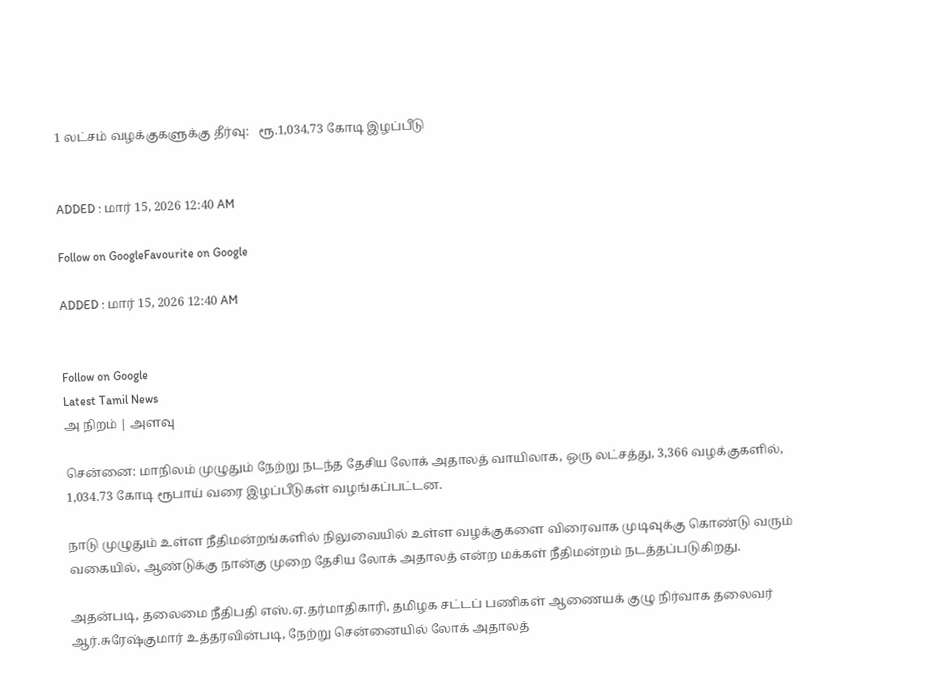1 லட்சம் வழக்குகளுக்கு தீர்வு:   ரூ.1,034.73 கோடி இழப்பீடு


ADDED : மார் 15, 2026 12:40 AM

Follow on GoogleFavourite on Google

ADDED : மார் 15, 2026 12:40 AM


Follow on Google
Latest Tamil News
அ நிறம் | அளவு

சென்னை: மாநிலம் முழுதும் நேற்று நடந்த தேசிய லோக் அதாலத் வாயிலாக, ஒரு லட்சத்து, 3,366 வழக்குகளில், 1,034.73 கோடி ரூபாய் வரை இழப்பீடுகள் வழங்கப்பட்டன.

நாடு முழுதும் உள்ள நீதிமன்றங்களில் நிலுவையில் உள்ள வழக்குகளை விரைவாக முடிவுக்கு கொண்டு வரும் வகையில், ஆண்டுக்கு நான்கு முறை தேசிய லோக் அதாலத் என்ற மக்கள் நீதிமன்றம் நடத்தப்படுகிறது.

அதன்படி, தலைமை நீதிபதி எஸ்.ஏ.தர்மாதிகாரி, தமிழக சட்டப் பணிகள் ஆணையக் குழு நிர்வாக தலைவர் ஆர்.சுரேஷ்குமார் உத்தரவின்படி, நேற்று சென்னையில் லோக் அதாலத்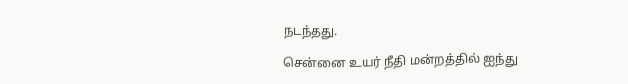நடந்தது.

சென்னை உயர் நீதி மன்றத்தில் ஐந்து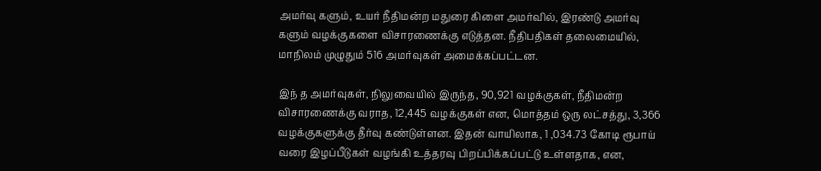அமர்வு களும், உயர் நீதிமன்ற மதுரை கிளை அமர்வில், இரண்டு அமர்வு களும் வழக்குகளை விசாரணைக்கு எடுத்தன. நீதிபதிகள் தலைமையில், மாநிலம் முழுதும் 516 அமர்வுகள் அமைக்கப்பட்டன.

இந் த அமர்வுகள், நிலுவையில் இருந்த, 90,921 வழக்குகள், நீதிமன்ற விசாரணைக்கு வராத, 12,445 வழக்குகள் என, மொத்தம் ஒரு லட்சத்து, 3,366 வழக்குகளுக்கு தீர்வு கண்டுள்ளன. இதன் வாயிலாக, 1 ,034.73 கோடி ரூபாய் வரை இழப்பீடுகள் வழங்கி உத்தரவு பிறப்பிக்கப்பட்டு உள்ளதாக, என,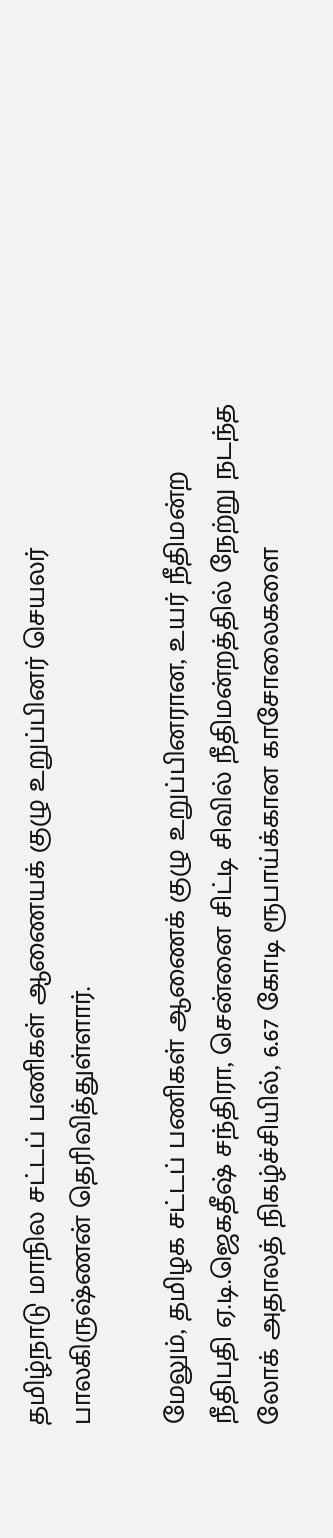தமிழ்நாடு மாநில சட்டப் பணிகள் ஆணையக் குழு உறுப்பினர் செயலர் பாலகிருஷ்ணன் தெரிவித்துள்ளார்.

மேலும், தமிழக சட்டப் பணிகள் ஆணைக் குழு உறுப்பினரான, உயர் நீதிமன்ற நீதிபதி ஏ.டி.ஜெகதீஷ் சந்திரா, சென்னை சிட்டி சிவில் நீதிமன்றத்தில் நேற்று நடந்த லோக் அதாலத் நிகழ்ச்சியில், 6.67 கோடி ரூபாய்க்கான காசோலைகளை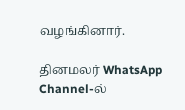வழங்கினார்.

தினமலர் WhatsApp Channel-ல்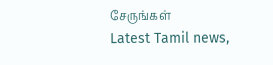சேருங்கள்
Latest Tamil news,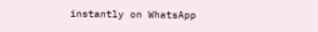instantly on WhatsApp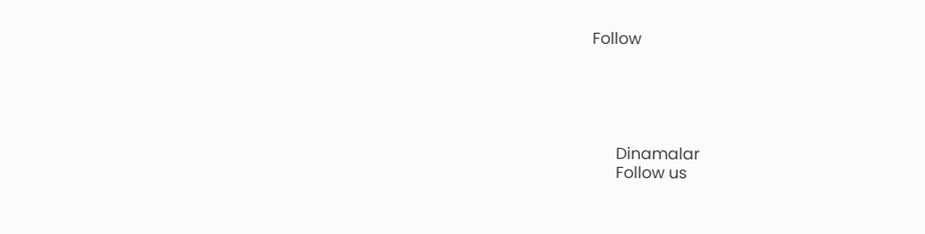Follow





      Dinamalar
      Follow us